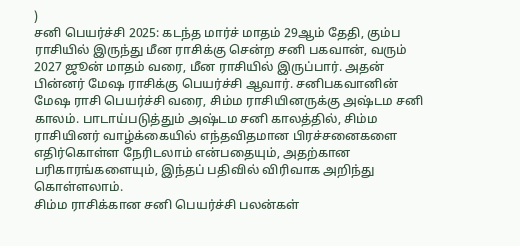)
சனி பெயர்ச்சி 2025: கடந்த மார்ச் மாதம் 29ஆம் தேதி, கும்ப ராசியில் இருந்து மீன ராசிக்கு சென்ற சனி பகவான், வரும் 2027 ஜூன் மாதம் வரை, மீன ராசியில் இருப்பார். அதன் பின்னர் மேஷ ராசிக்கு பெயர்ச்சி ஆவார். சனிபகவானின் மேஷ ராசி பெயர்ச்சி வரை, சிம்ம ராசியினருக்கு அஷ்டம சனி காலம். பாடாய்படுத்தும் அஷ்டம சனி காலத்தில், சிம்ம ராசியினர் வாழ்க்கையில் எந்தவிதமான பிரச்சனைகளை எதிர்கொள்ள நேரிடலாம் என்பதையும், அதற்கான பரிகாரங்களையும், இந்தப் பதிவில் விரிவாக அறிந்து கொள்ளலாம்.
சிம்ம ராசிக்கான சனி பெயர்ச்சி பலன்கள்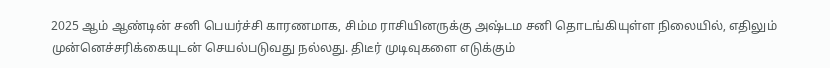2025 ஆம் ஆண்டின் சனி பெயர்ச்சி காரணமாக, சிம்ம ராசியினருக்கு அஷ்டம சனி தொடங்கியுள்ள நிலையில், எதிலும் முன்னெச்சரிக்கையுடன் செயல்படுவது நல்லது. திடீர் முடிவுகளை எடுக்கும்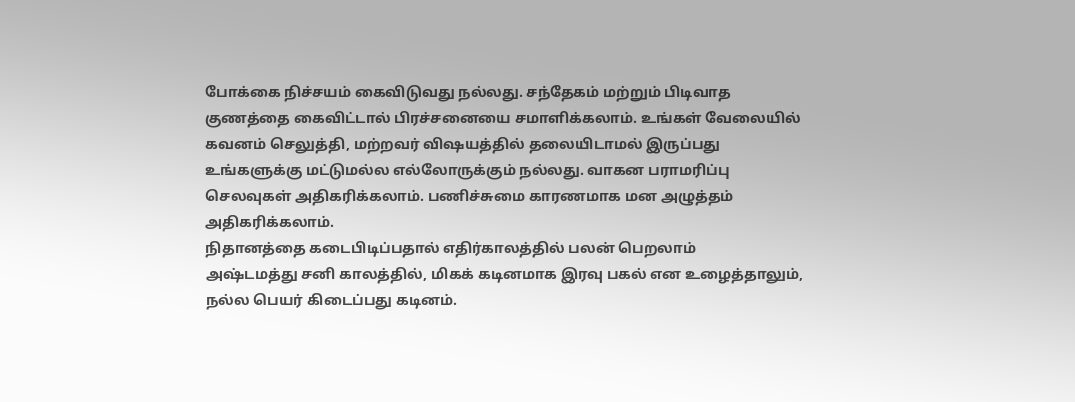போக்கை நிச்சயம் கைவிடுவது நல்லது. சந்தேகம் மற்றும் பிடிவாத குணத்தை கைவிட்டால் பிரச்சனையை சமாளிக்கலாம். உங்கள் வேலையில் கவனம் செலுத்தி, மற்றவர் விஷயத்தில் தலையிடாமல் இருப்பது உங்களுக்கு மட்டுமல்ல எல்லோருக்கும் நல்லது. வாகன பராமரிப்பு செலவுகள் அதிகரிக்கலாம். பணிச்சுமை காரணமாக மன அழுத்தம் அதிகரிக்கலாம்.
நிதானத்தை கடைபிடிப்பதால் எதிர்காலத்தில் பலன் பெறலாம்
அஷ்டமத்து சனி காலத்தில், மிகக் கடினமாக இரவு பகல் என உழைத்தாலும், நல்ல பெயர் கிடைப்பது கடினம்.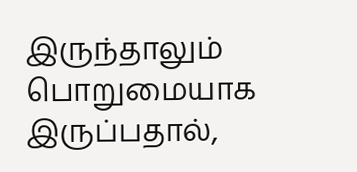இருந்தாலும் பொறுமையாக இருப்பதால்,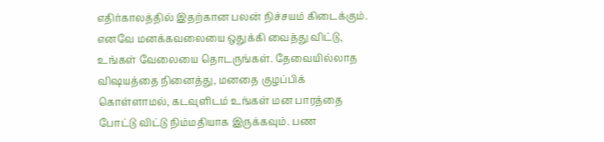எதிர்காலத்தில் இதற்கான பலன் நிச்சயம் கிடைக்கும். எனவே மனக்கவலையை ஒதுக்கி வைத்து விட்டு, உங்கள் வேலையை தொடருங்கள். தேவையில்லாத விஷயத்தை நினைத்து, மனதை குழப்பிக் கொள்ளாமல், கடவுளிடம் உங்கள் மன பாரத்தை போட்டு விட்டு நிம்மதியாக இருக்கவும். பண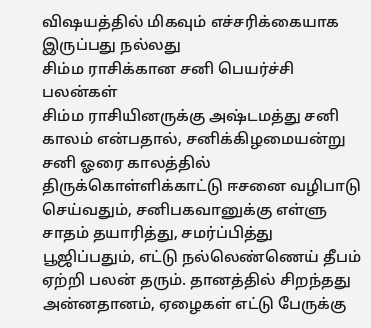விஷயத்தில் மிகவும் எச்சரிக்கையாக இருப்பது நல்லது
சிம்ம ராசிக்கான சனி பெயர்ச்சி பலன்கள்
சிம்ம ராசியினருக்கு அஷ்டமத்து சனி காலம் என்பதால், சனிக்கிழமையன்று சனி ஓரை காலத்தில் திருக்கொள்ளிக்காட்டு ஈசனை வழிபாடு செய்வதும், சனிபகவானுக்கு எள்ளு சாதம் தயாரித்து, சமர்ப்பித்து பூஜிப்பதும், எட்டு நல்லெண்ணெய் தீபம் ஏற்றி பலன் தரும். தானத்தில் சிறந்தது அன்னதானம், ஏழைகள் எட்டு பேருக்கு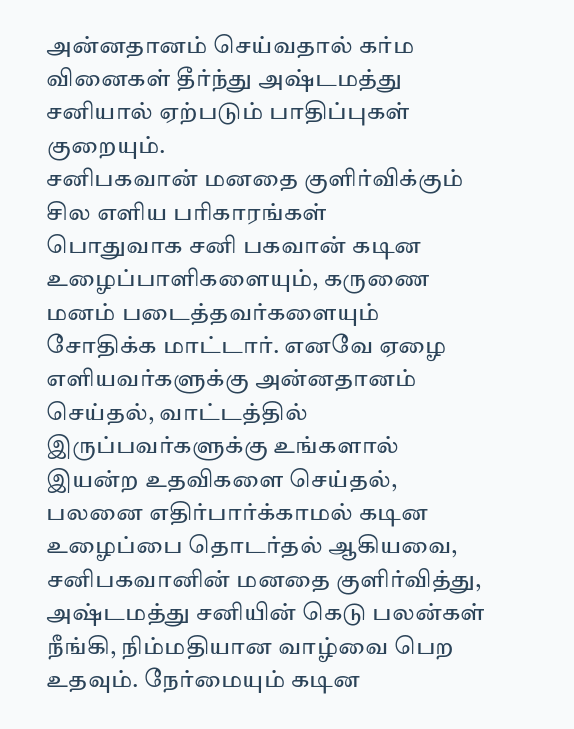அன்னதானம் செய்வதால் கர்ம வினைகள் தீர்ந்து அஷ்டமத்து சனியால் ஏற்படும் பாதிப்புகள் குறையும்.
சனிபகவான் மனதை குளிர்விக்கும் சில எளிய பரிகாரங்கள்
பொதுவாக சனி பகவான் கடின உழைப்பாளிகளையும், கருணை மனம் படைத்தவர்களையும் சோதிக்க மாட்டார். எனவே ஏழை எளியவர்களுக்கு அன்னதானம் செய்தல், வாட்டத்தில் இருப்பவர்களுக்கு உங்களால் இயன்ற உதவிகளை செய்தல், பலனை எதிர்பார்க்காமல் கடின உழைப்பை தொடர்தல் ஆகியவை, சனிபகவானின் மனதை குளிர்வித்து, அஷ்டமத்து சனியின் கெடு பலன்கள் நீங்கி, நிம்மதியான வாழ்வை பெற உதவும். நேர்மையும் கடின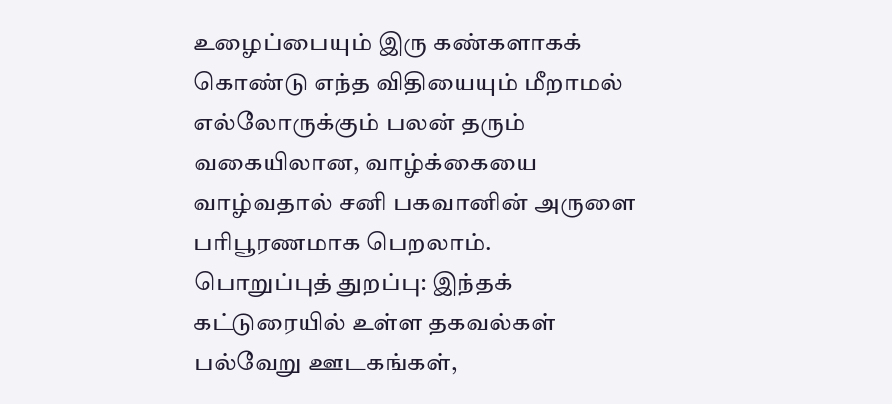உழைப்பையும் இரு கண்களாகக் கொண்டு எந்த விதியையும் மீறாமல் எல்லோருக்கும் பலன் தரும் வகையிலான, வாழ்க்கையை வாழ்வதால் சனி பகவானின் அருளை பரிபூரணமாக பெறலாம்.
பொறுப்புத் துறப்பு: இந்தக் கட்டுரையில் உள்ள தகவல்கள் பல்வேறு ஊடகங்கள்,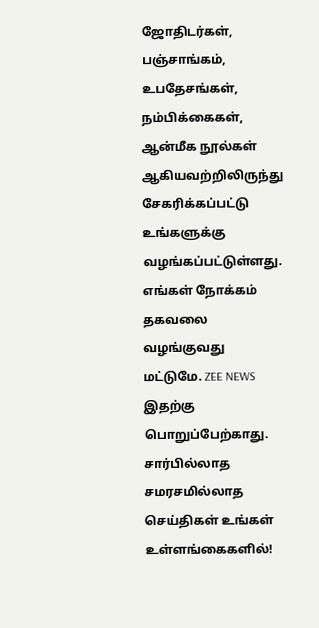ஜோதிடர்கள், பஞ்சாங்கம், உபதேசங்கள், நம்பிக்கைகள், ஆன்மீக நூல்கள் ஆகியவற்றிலிருந்து சேகரிக்கப்பட்டு உங்களுக்கு வழங்கப்பட்டுள்ளது. எங்கள் நோக்கம் தகவலை வழங்குவது மட்டுமே. ZEE NEWS இதற்கு பொறுப்பேற்காது.
சார்பில்லாத சமரசமில்லாத செய்திகள் உங்கள் உள்ளங்கைகளில்!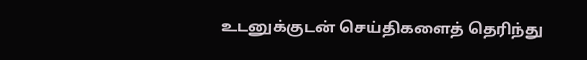உடனுக்குடன் செய்திகளைத் தெரிந்து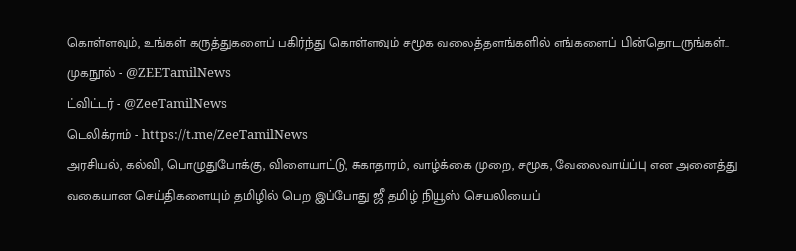கொள்ளவும், உங்கள் கருத்துகளைப் பகிர்ந்து கொள்ளவும் சமூக வலைத்தளங்களில் எங்களைப் பின்தொடருங்கள்..
முகநூல் - @ZEETamilNews
ட்விட்டர் - @ZeeTamilNews
டெலிக்ராம் - https://t.me/ZeeTamilNews
அரசியல், கல்வி, பொழுதுபோக்கு, விளையாட்டு, சுகாதாரம், வாழ்க்கை முறை, சமூக, வேலைவாய்ப்பு என அனைத்து வகையான செய்திகளையும் தமிழில் பெற இப்போது ஜீ தமிழ் நியூஸ் செயலியைப்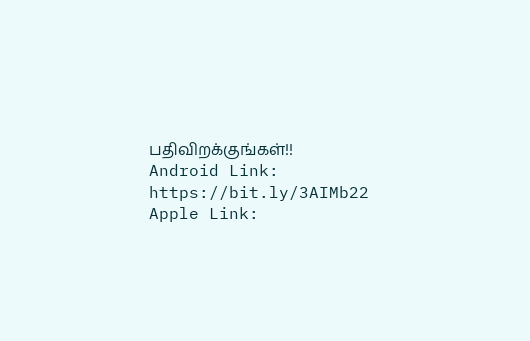பதிவிறக்குங்கள்!!
Android Link: https://bit.ly/3AIMb22
Apple Link: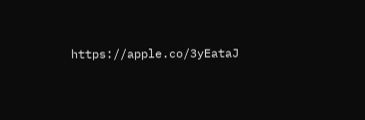https://apple.co/3yEataJ